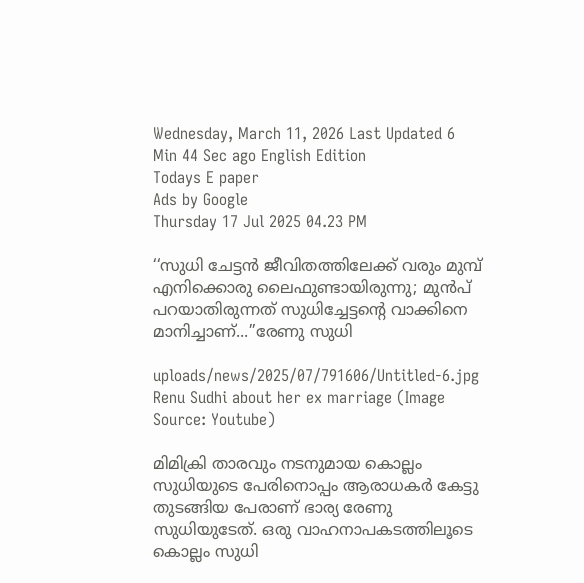Wednesday, March 11, 2026 Last Updated 6 Min 44 Sec ago English Edition
Todays E paper
Ads by Google
Thursday 17 Jul 2025 04.23 PM

‘‘സുധി ചേട്ടൻ ജീവിതത്തിലേക്ക് വരും മുമ്പ് എനിക്കൊരു ലൈഫുണ്ടായിരുന്നു; മുന്‍പ് പറയാതിരുന്നത് സുധിച്ചേട്ടന്റെ വാക്കിനെ മാനിച്ചാണ്...’’രേണു സുധി

uploads/news/2025/07/791606/Untitled-6.jpg
Renu Sudhi about her ex marriage (Image Source: Youtube)

മിമിക്രി താരവും നടനുമായ കൊല്ലം സുധിയുടെ പേരിനൊപ്പം ആരാധകര്‍ കേട്ടു തുടങ്ങിയ പേരാണ് ഭാര്യ രേണു സുധിയുടേത്. ഒരു വാഹനാപകടത്തിലൂടെ കൊല്ലം സുധി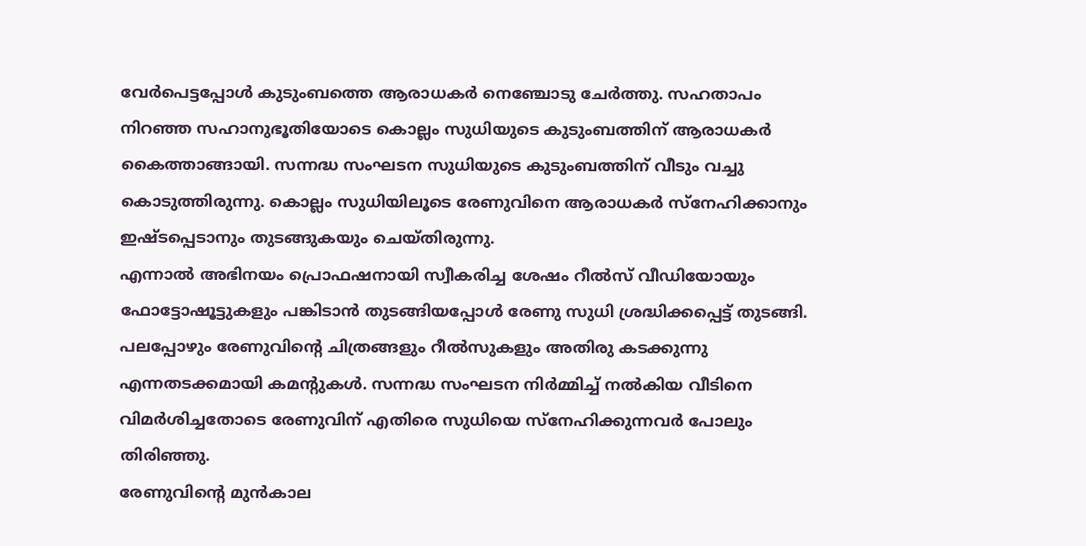വേര്‍പെട്ടപ്പോള്‍ കുടുംബത്തെ ആരാധകര്‍ നെഞ്ചോടു ചേര്‍ത്തു. സഹതാപം നിറഞ്ഞ സഹാനുഭൂതിയോടെ കൊല്ലം സുധിയുടെ കുടുംബത്തിന് ആരാധകര്‍ കൈത്താങ്ങായി. സന്നദ്ധ സംഘടന സുധിയുടെ കുടുംബത്തിന് വീടും വച്ചു കൊടുത്തിരുന്നു. കൊല്ലം സുധിയിലൂടെ രേണുവിനെ ആരാധകര്‍ സ്നേഹിക്കാനും ഇഷ്ടപ്പെടാനും തുടങ്ങുകയും ചെയ്തിരുന്നു.
എന്നാല്‍ അഭിനയം പ്രൊഫഷനായി സ്വീകരിച്ച ശേഷം റീല്‍സ് വീഡിയോയും ഫോട്ടോഷൂട്ടുകളും പങ്കിടാന്‍ തുടങ്ങിയപ്പോള്‍ രേണു സുധി ശ്രദ്ധിക്കപ്പെട്ട് തുടങ്ങി. പലപ്പോഴും രേണുവിന്റെ ചിത്രങ്ങളും റീല്‍സുകളും അതിരു കടക്കുന്നു എന്നതടക്കമായി കമന്റുകള്‍. സന്നദ്ധ സംഘടന നിർമ്മിച്ച്‌ നല്‍കിയ വീടിനെ വിമർശിച്ചതോടെ രേണുവിന് എതിരെ സുധിയെ സ്നേഹിക്കുന്നവർ പോലും തിരിഞ്ഞു.
രേണുവിന്റെ മുൻ‌കാല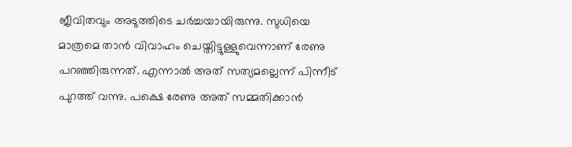ജീവിതവും അടുത്തിടെ ചർച്ചയായിരുന്നു. സുധിയെ മാത്രമെ താൻ വിവാഹം ചെയ്തിട്ടുള്ളുവെന്നാണ് രേണു പറഞ്ഞിരുന്നത്. എന്നാല്‍ അത് സത്യമല്ലെന്ന് പിന്നീട് പുറത്ത് വന്നു. പക്ഷെ രേണു അത് സമ്മതിക്കാൻ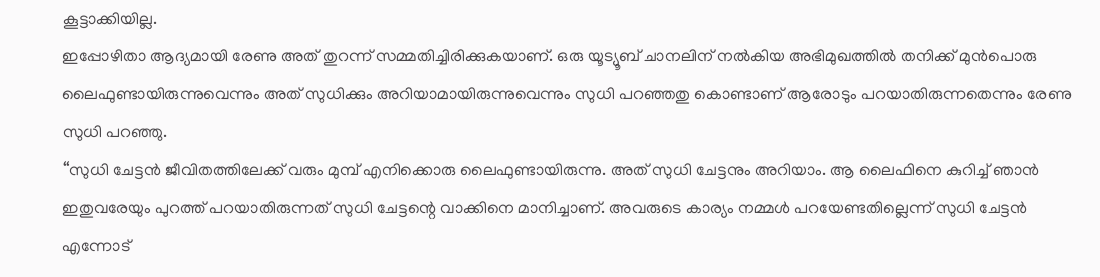കൂട്ടാക്കിയില്ല.
ഇപ്പോഴിതാ ആദ്യമായി രേണു അത് തുറന്ന് സമ്മതിച്ചിരിക്കുകയാണ്. ഒരു യൂട്യൂബ് ചാനലിന് നല്‍കിയ അഭിമുഖത്തില്‍ തനിക്ക് മുന്‍പൊരു ലൈഫുണ്ടായിരുന്നുവെന്നും അത് സുധിക്കും അറിയാമായിരുന്നുവെന്നും സുധി പറഞ്ഞതു കൊണ്ടാണ് ആരോടും പറയാതിരുന്നതെന്നും രേണു സുധി പറഞ്ഞു.
‘‘സുധി ചേട്ടൻ ജീവിതത്തിലേക്ക് വരും മുമ്പ് എനിക്കൊരു ലൈഫുണ്ടായിരുന്നു. അത് സുധി ചേട്ടനും അറിയാം. ആ ലൈഫിനെ കുറിച്ച്‌ ഞാൻ ഇതുവരേയും പുറത്ത് പറയാതിരുന്നത് സുധി ചേട്ടന്റെ വാക്കിനെ മാനിച്ചാണ്. അവരുടെ കാര്യം നമ്മള്‍ പറയേണ്ടതില്ലെന്ന് സുധി ചേട്ടൻ എന്നോട്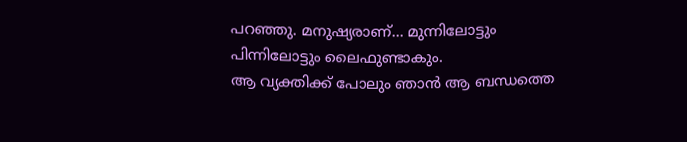പറഞ്ഞു. മനുഷ്യരാണ്... മുന്നിലോട്ടും പിന്നിലോട്ടും ലൈഫുണ്ടാകും.
ആ വ്യക്തിക്ക് പോലും ഞാൻ ആ ബന്ധത്തെ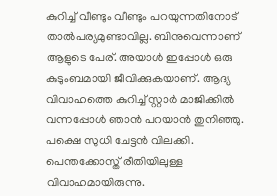കുറിച്ച്‌ വീണ്ടും വീണ്ടും പറയുന്നതിനോട് താല്‍പര്യമുണ്ടാവില്ല. ബിനുവെന്നാണ് ആളുടെ പേര്. അയാള്‍ ഇപ്പോള്‍ ഒരു കുടുംബമായി ജീവിക്കുകയാണ്. ആദ്യ വിവാഹത്തെ കുറിച്ച്‌ സ്റ്റാർ മാജിക്കില്‍ വന്നപ്പോള്‍ ഞാൻ പറയാൻ തുനിഞ്ഞു. പക്ഷെ സുധി ചേട്ടൻ വിലക്കി.
പെന്തക്കോസ്ത് രീതിയിലുള്ള വിവാഹമായിരുന്നു.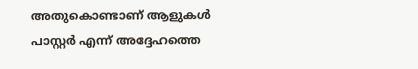അതുകൊണ്ടാണ് ആളുകള്‍ പാസ്റ്റർ എന്ന് അദ്ദേഹത്തെ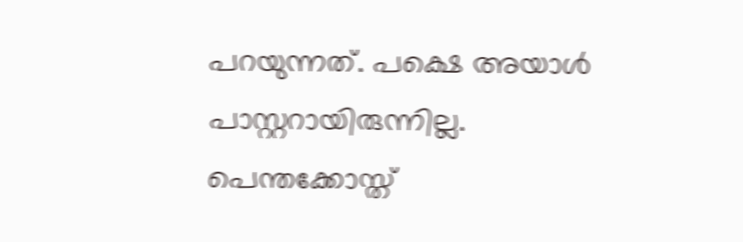പറയുന്നത്. പക്ഷെ അയാള്‍ പാസ്റ്ററായിരുന്നില്ല. പെന്തക്കോസ്ത്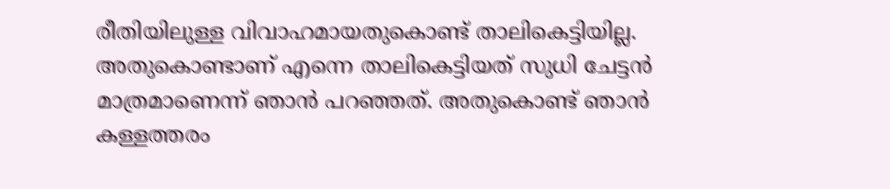രീതിയിലുള്ള വിവാഹമായതുകൊണ്ട് താലികെട്ടിയില്ല. അതുകൊണ്ടാണ് എന്നെ താലികെട്ടിയത് സുധി ചേട്ടൻ മാത്രമാണെന്ന് ഞാൻ പറഞ്ഞത്. അതുകൊണ്ട് ഞാൻ കള്ളത്തരം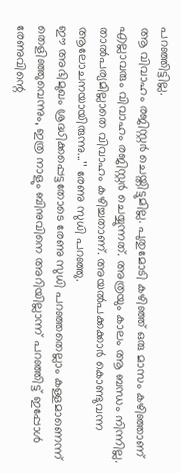പറഞ്ഞിട്ടില്ല.
ആ വിവാഹം രജിസ്റ്റർ ചെയ്തിട്ടുമില്ല. പുതുമോടി കഴ‍ിഞ്ഞ് ഒരു മാസം കഴിഞ്ഞാണ് എല്ലാവരും വിവാഹം രജിസ്റ്റർ ചെയ്യുന്നത്. അത്രയും കാലം ആ ബന്ധം നിന്നില്ല. താല്‍പര്യമില്ലാതെ വിവാഹം കഴിച്ചതാണ്. അയല്‍പക്കക്കാർ കൊണ്ടുവന്ന ആലോചനയായിരുന്നു...’’ രേണു സുധി പറഞ്ഞു.
ഈ അഭിമുഖം ശ്രദ്ധിക്കപ്പെട്ടതോടെ രേണു സുധി പറഞ്ഞതെല്ലാം കള്ളമാണെന്ന് തെളിഞ്ഞുവെന്നും, ഇത്ര നാളും ബിനുവിനെ അറിയില്ലാന്ന് പറഞ്ഞിട്ട് ഇപ്പോൾ രേണുവിന്റെ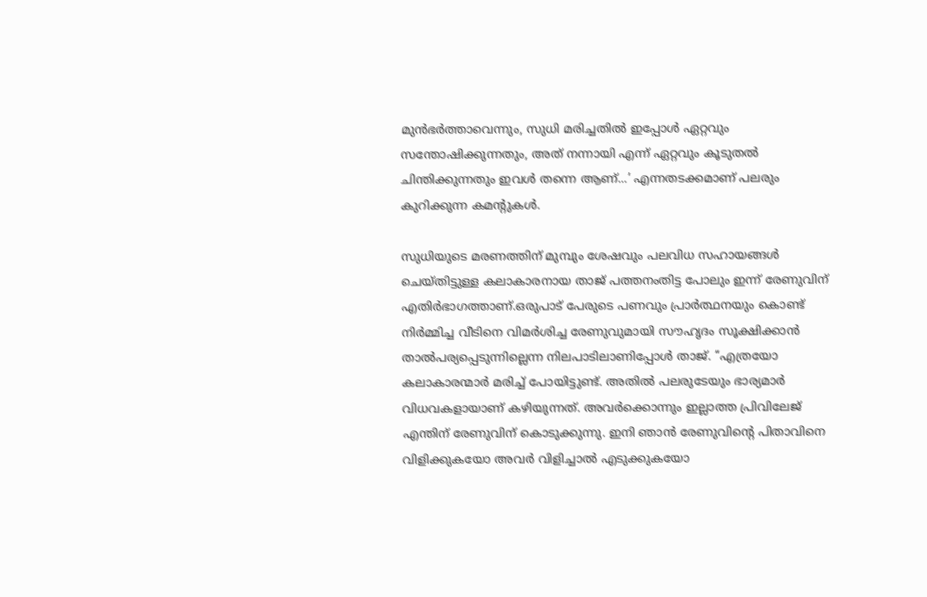മുന്‍ഭര്‍ത്താവെന്നും, സുധി മരിച്ചതിൽ ഇപ്പോൾ ഏറ്റവും സന്തോഷിക്കുന്നതും, അത് നന്നായി എന്ന് ഏറ്റവും കൂടുതൽ ചിന്തിക്കുന്നതും ഇവൾ തന്നെ ആണ്...’ എന്നതടക്കമാണ് പലരും കുറിക്കുന്ന കമന്റുകള്‍.

സുധിയുടെ മരണത്തിന് മുമ്പും ശേഷവും പലവിധ സഹായങ്ങള്‍ ചെയ്തിട്ടുള്ള കലാകാരനായ താജ് പത്തനംതിട്ട പോലും ഇന്ന് രേണുവിന് എതിർഭാഗത്താണ്.ഒരുപാട് പേരുടെ പണവും പ്രാർത്ഥനയും കൊണ്ട് നിർമ്മിച്ച വീടിനെ വിമർശിച്ച രേണുവുമായി സൗഹൃദം സൂക്ഷിക്കാൻ താല്‍പര്യപ്പെടുന്നില്ലെന്ന നിലപാടിലാണിപ്പോള്‍ താജ്. ‘‘എത്രയോ കലാകാരന്മാർ മരിച്ച്‌ പോയിട്ടുണ്ട്. അതില്‍ പലരുടേയും ഭാര്യമാർ വിധവകളായാണ് കഴിയുന്നത്. അവർക്കൊന്നും ഇല്ലാത്ത പ്രിവിലേജ് എന്തിന് രേണുവിന് കൊടുക്കുന്നു. ഇനി ഞാൻ രേണുവിന്റെ പിതാവിനെ വിളിക്കുകയോ അവർ വിളിച്ചാല്‍ എടുക്കുകയോ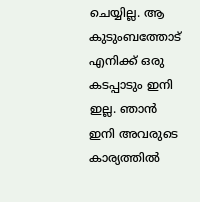ചെയ്യില്ല. ആ കുടുംബത്തോട് എനിക്ക് ഒരു കടപ്പാടും ഇനി ഇല്ല. ഞാൻ ഇനി അവരുടെ കാര്യത്തില്‍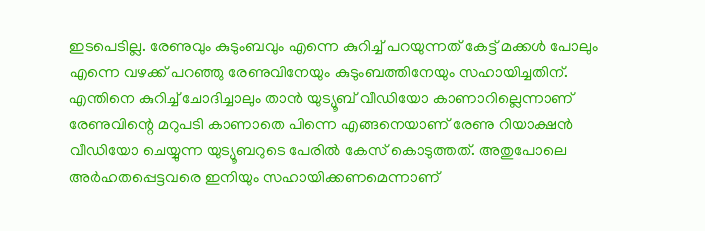ഇടപെടില്ല. രേണുവും കുടുംബവും എന്നെ കുറിച്ച്‌ പറയുന്നത് കേട്ട് മക്കള്‍ പോലും എന്നെ വഴക്ക് പറഞ്ഞു രേണുവിനേയും കുടുംബത്തിനേയും സഹായിച്ചതിന്.
എന്തിനെ കുറിച്ച്‌ ചോദിച്ചാലും താൻ യുട്യൂബ് വീഡിയോ കാണാറില്ലെന്നാണ് രേണുവിന്റെ മറുപടി കാണാതെ പിന്നെ എങ്ങനെയാണ് രേണു റിയാക്ഷൻ വീഡിയോ ചെയ്യുന്ന യുട്യൂബറുടെ പേരില്‍ കേസ് കൊടുത്തത്. അതുപോലെ അർഹതപ്പെട്ടവരെ ഇനിയും സഹായിക്കണമെന്നാണ്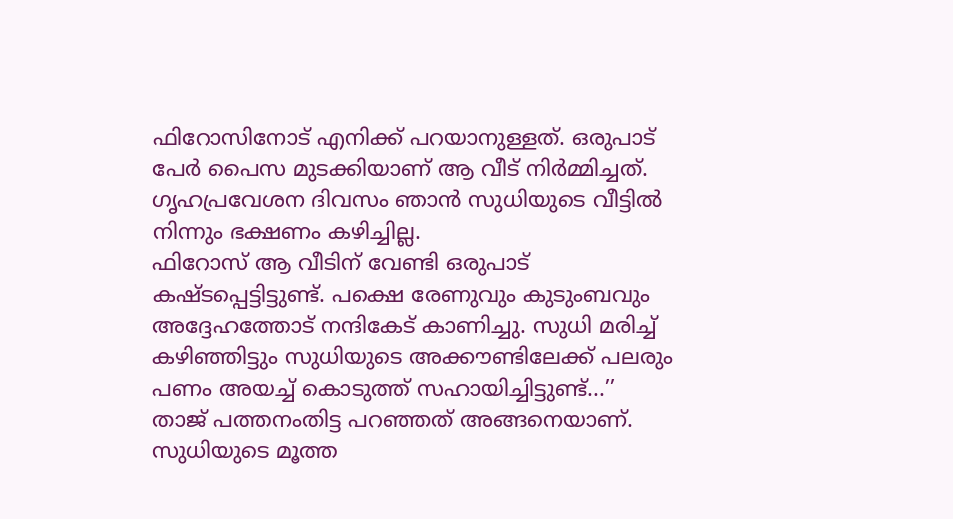ഫിറോസിനോട് എനിക്ക് പറയാനുള്ളത്. ഒരുപാട് പേർ പൈസ മുടക്കിയാണ് ആ വീട് നിർമ്മിച്ചത്. ഗൃഹപ്രവേശന ദിവസം ഞാൻ സുധിയുടെ വീട്ടില്‍ നിന്നും ഭക്ഷണം കഴിച്ചില്ല.
ഫിറോസ് ആ വീടിന് വേണ്ടി ഒരുപാട് കഷ്ടപ്പെട്ടിട്ടുണ്ട്. പക്ഷെ രേണുവും കുടുംബവും അദ്ദേഹത്തോട് നന്ദികേട് കാണിച്ചു. സുധി മരിച്ച്‌ കഴിഞ്ഞിട്ടും സുധിയുടെ അക്കൗണ്ടിലേക്ക് പലരും പണം അയച്ച്‌ കൊടുത്ത് സഹായിച്ചിട്ടുണ്ട്...’’ താജ് പത്തനംതിട്ട പറഞ്ഞത് അങ്ങനെയാണ്. സുധിയുടെ മൂത്ത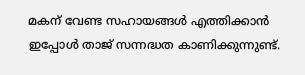മകന് വേണ്ട സഹായങ്ങള്‍ എത്തിക്കാൻ ഇപ്പോള്‍ താജ് സന്നദ്ധത കാണിക്കുന്നുണ്ട്.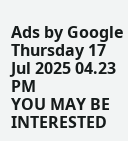Ads by Google
Thursday 17 Jul 2025 04.23 PM
YOU MAY BE INTERESTED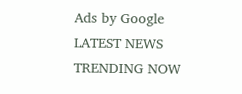Ads by Google
LATEST NEWS
TRENDING NOW